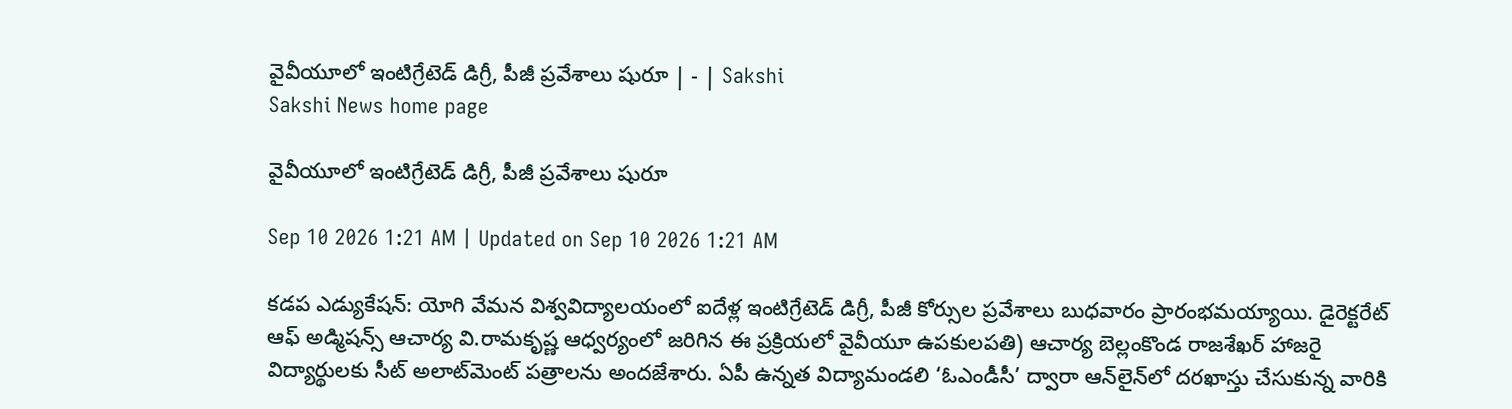వైవీయూలో ఇంటిగ్రేటెడ్‌ డిగ్రీ, పీజీ ప్రవేశాలు షురూ | - | Sakshi
Sakshi News home page

వైవీయూలో ఇంటిగ్రేటెడ్‌ డిగ్రీ, పీజీ ప్రవేశాలు షురూ

Sep 10 2026 1:21 AM | Updated on Sep 10 2026 1:21 AM

కడప ఎడ్యుకేషన్‌: యోగి వేమన విశ్వవిద్యాలయంలో ఐదేళ్ల ఇంటిగ్రేటెడ్‌ డిగ్రీ, పీజీ కోర్సుల ప్రవేశాలు బుధవారం ప్రారంభమయ్యాయి. డైరెక్టరేట్‌ ఆఫ్‌ అడ్మిషన్స్‌ ఆచార్య వి.రామకృష్ణ ఆధ్వర్యంలో జరిగిన ఈ ప్రక్రియలో వైవీయూ ఉపకులపతి) ఆచార్య బెల్లంకొండ రాజశేఖర్‌ హాజరై విద్యార్థులకు సీట్‌ అలాట్‌మెంట్‌ పత్రాలను అందజేశారు. ఏపీ ఉన్నత విద్యామండలి ‘ఓఎండీసీ’ ద్వారా ఆన్‌లైన్‌లో దరఖాస్తు చేసుకున్న వారికి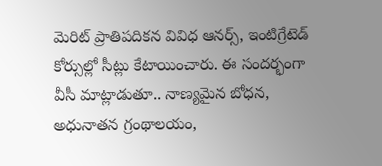మెరిట్‌ ప్రాతిపదికన వివిధ ఆనర్స్‌, ఇంటిగ్రేటెడ్‌ కోర్సుల్లో సీట్లు కేటాయించారు. ఈ సందర్భంగా వీసీ మాట్లాడుతూ.. నాణ్యమైన బోధన, అధునాతన గ్రంథాలయం,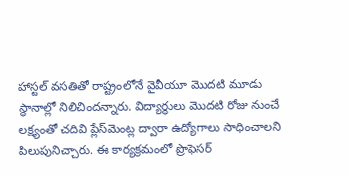హాస్టల్‌ వసతితో రాష్ట్రంలోనే వైవీయూ మొదటి మూడు స్థానాల్లో నిలిచిందన్నారు. విద్యార్థులు మొదటి రోజు నుంచే లక్ష్యంతో చదివి ప్లేస్‌మెంట్ల ద్వారా ఉద్యోగాలు సాధించాలని పిలుపునిచ్చారు. ఈ కార్యక్రమంలో ప్రొఫెసర్‌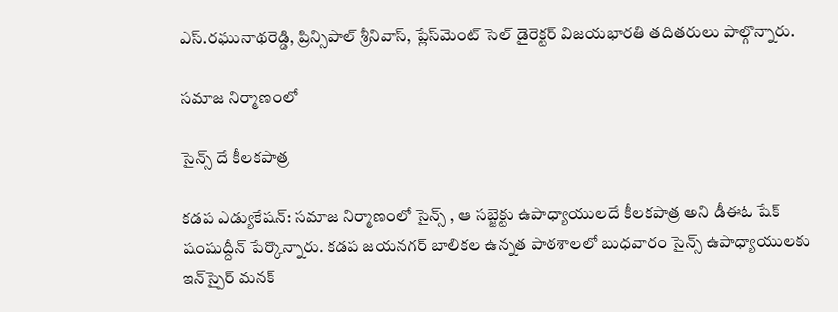ఎస్‌.రఘునాథరెడ్డి, ప్రిన్సిపాల్‌ శ్రీనివాస్‌, ప్లేస్‌మెంట్‌ సెల్‌ డైరెక్టర్‌ విజయభారతి తదితరులు పాల్గొన్నారు.

సమాజ నిర్మాణంలో

సైన్స్‌ దే కీలకపాత్ర

కడప ఎడ్యుకేషన్‌: సమాజ నిర్మాణంలో సైన్స్‌ , ఆ సబ్జెక్టు ఉపాధ్యాయులదే కీలకపాత్ర అని డీఈఓ షేక్‌ షంషుద్దీన్‌ పేర్కొన్నారు. కడప జయనగర్‌ బాలికల ఉన్నత పాఠశాలలో బుధవారం సైన్స్‌ ఉపాధ్యాయులకు ఇన్‌స్పైర్‌ మనక్‌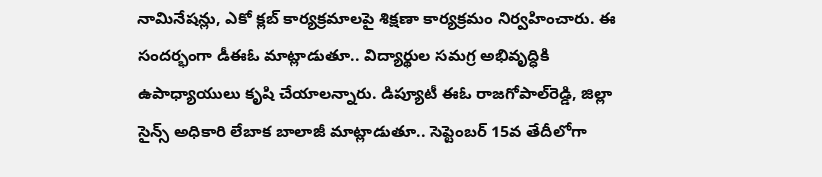నామినేషన్లు, ఎకో క్లబ్‌ కార్యక్రమాలపై శిక్షణా కార్యక్రమం నిర్వహించారు. ఈ సందర్భంగా డీఈఓ మాట్లాడుతూ.. విద్యార్థుల సమగ్ర అభివృద్ధికి ఉపాధ్యాయులు కృషి చేయాలన్నారు. డిప్యూటీ ఈఓ రాజగోపాల్‌రెడ్డి, జిల్లా సైన్స్‌ అధికారి లేబాక బాలాజీ మాట్లాడుతూ.. సెప్టెంబర్‌ 15వ తేదీలోగా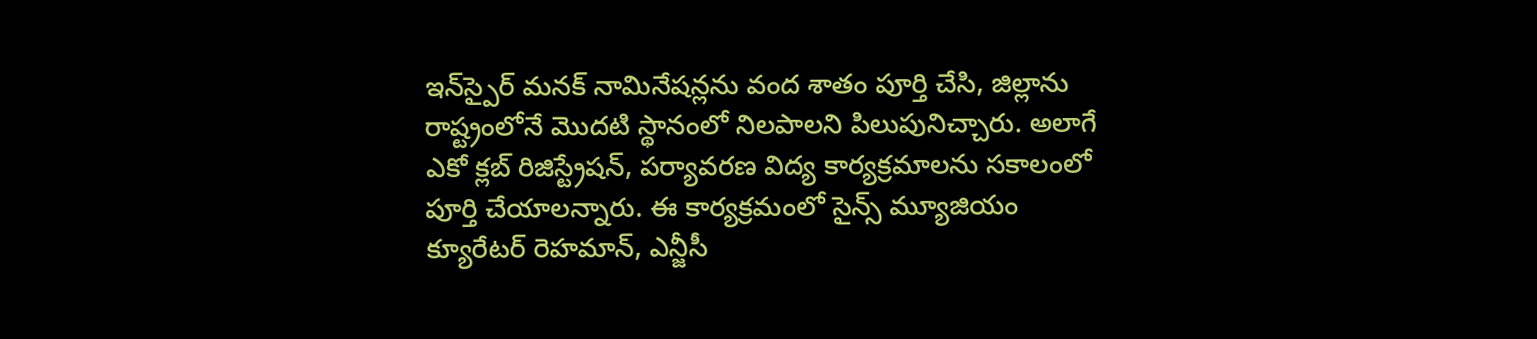ఇన్‌స్పైర్‌ మనక్‌ నామినేషన్లను వంద శాతం పూర్తి చేసి, జిల్లాను రాష్ట్రంలోనే మొదటి స్థానంలో నిలపాలని పిలుపునిచ్చారు. అలాగే ఎకో క్లబ్‌ రిజిస్ట్రేషన్‌, పర్యావరణ విద్య కార్యక్రమాలను సకాలంలో పూర్తి చేయాలన్నారు. ఈ కార్యక్రమంలో సైన్స్‌ మ్యూజియం క్యూరేటర్‌ రెహమాన్‌, ఎన్జీసీ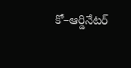కో–ఆర్డినేటర్‌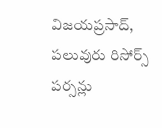విజయప్రసాద్‌, పలువురు రిసోర్స్‌ పర్సన్లు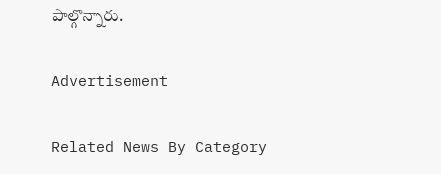పాల్గొన్నారు.

Advertisement

Related News By Category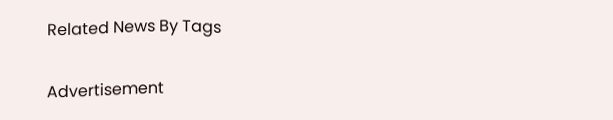Related News By Tags

Advertisement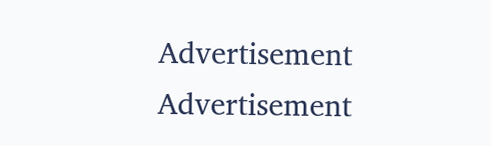Advertisement
Advertisement